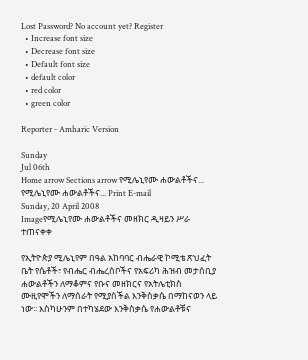Lost Password? No account yet? Register
  • Increase font size
  • Decrease font size
  • Default font size
  • default color
  • red color
  • green color

Reporter - Amharic Version

Sunday
Jul 06th
Home arrow Sections arrow የሚሌኒየሙ ሐውልቶችና...
የሚሌኒየሙ ሐውልቶችና... Print E-mail
Sunday, 20 April 2008
Imageየሚሌኒየሙ ሐውልቶችና መዘክር ዲዛይን ሥራ ተጠናቀቀ

የኢትዮጵያ ሚሌኒየም በዓል አከባባር ብሔራዊ ኮሚቴ ጽህፈት ቤት የሴቶች፣ የብሔር ብሔረሰቦችና የአፍሪካ ሕዝብ መታሰቢያ ሐውልቶችን ለማቆምና የቡና መዘክርና የአትሌቲክስ ሙዚየሞችን ለማሰራት የሚያስችል እንቅስቃሴ በማከናወን ላይ ነው፡፡ እስካሁንም በተካሄደው እንቅስቃሴ የሐውልቶቹና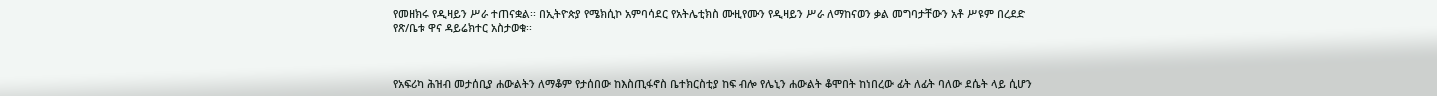የመዘክሩ የዲዛይን ሥራ ተጠናቋል፡፡ በኢትዮጵያ የሜክሲኮ አምባሳደር የአትሌቲክስ ሙዚየሙን የዲዛይን ሥራ ለማከናወን ቃል መግባታቸውን አቶ ሥዩም በረደድ የጽ/ቤቱ ዋና ዳይሬክተር አስታወቁ፡፡



የአፍሪካ ሕዝብ መታሰቢያ ሐውልትን ለማቆም የታሰበው ከእስጢፋኖስ ቤተክርስቲያ ከፍ ብሎ የሌኒን ሐውልት ቆሞበት ከነበረው ፊት ለፊት ባለው ደሴት ላይ ሲሆን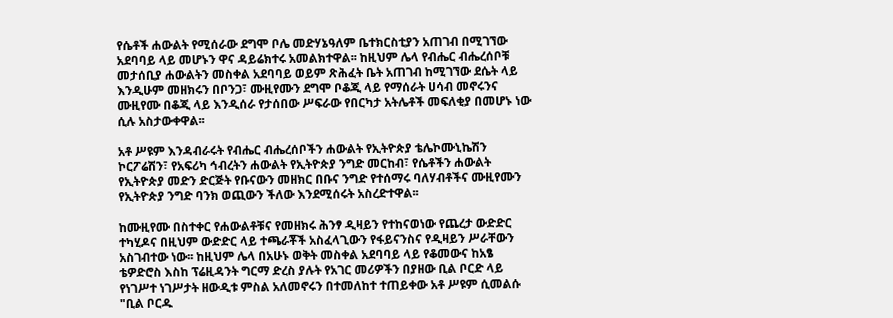የሴቶች ሐውልት የሚሰራው ደግሞ ቦሌ መድሃኔዓለም ቤተክርስቲያን አጠገብ በሚገኘው አደባባይ ላይ መሆኑን ዋና ዳይሬክተሩ አመልክተዋል፡፡ ከዚህም ሌላ የብሔር ብሔረሰቦቹ መታሰቢያ ሐውልትን መስቀል አደባባይ ወይም ጽሕፈት ቤት አጠገብ ከሚገኘው ደሴት ላይ እንዲሁም መዘክሩን በቦንጋ፣ ሙዚየሙን ደግሞ ቦቆጂ ላይ የማሰራት ሀሳብ መኖሩንና ሙዚየሙ በቆጂ ላይ እንዲሰራ የታሰበው ሥፍራው የበርካታ አትሌቶች መፍለቂያ በመሆኑ ነው ሲሉ አስታውቀዋል፡፡

አቶ ሥዩም እንዳብራሩት የብሔር ብሔረሰቦችን ሐውልት የኢትዮጵያ ቴሌኮሙኒኬሽን ኮርፖሬሽን፣ የአፍሪካ ኅብረትን ሐውልት የኢትዮጵያ ንግድ መርከብ፣ የሴቶችን ሐውልት የኢትዮጵያ መድን ድርጅት የቡናውን መዘክር በቡና ንግድ የተሰማሩ ባለሃብቶችና ሙዚየሙን የኢትዮጵያ ንግድ ባንክ ወጪውን ችለው እንደሚሰሩት አስረድተዋል፡፡

ከሙዚየሙ በስተቀር የሐውልቶቹና የመዘክሩ ሕንፃ ዲዛይን የተከናወነው የጨረታ ውድድር ተካሂዶና በዚህም ውድድር ላይ ተጫራቾች አስፈላጊውን የፋይናንስና የዲዛይን ሥራቸውን አስገብተው ነው፡፡ ከዚህም ሌላ በአሁኑ ወቅት መስቀል አደባባይ ላይ የቆመውና ከአፄ ቴዎድሮስ እስከ ፕሬዚዳንት ግርማ ድረስ ያሉት የአገር መሪዎችን በያዘው ቢል ቦርድ ላይ የነገሥተ ነገሥታት ዘውዲቱ ምስል አለመኖሩን በተመለከተ ተጠይቀው አቶ ሥዩም ሲመልሱ "ቢል ቦርዱ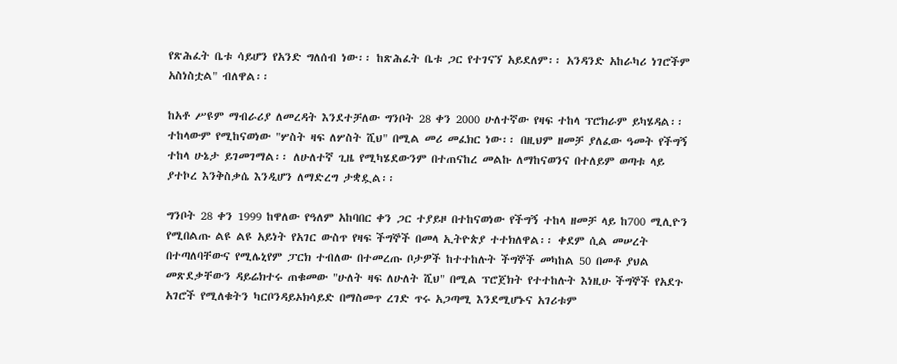የጽሕፈት ቤቱ ሳይሆን የአንድ ግለሰብ ነው፡፡ ከጽሕፈት ቤቱ ጋር የተገናኘ አይደለም፡፡ አንዳንድ አከራካሪ ነገሮችም አስነስቷል" ብለዋል፡፡

ከአቶ ሥዩም ማብራሪያ ለመረዳት እንደተቻለው ግንቦት 28 ቀን 2000 ሁለተኛው የዛፍ ተከላ ፕሮክራም ይካሄዳል፡፡ ተከላውም የሚከናወነው "ሦስት ዛፍ ለሦስት ሺህ" በሚል መሪ መፈክር ነው፡፡ በዚህም ዘመቻ ያለፈው ዓመት የችግኝ ተከላ ሁኔታ ይገመገማል፡፡ ለሁለተኛ ጊዜ የሚካሄደውንም በተጠናከረ መልኩ ለማከናወንና በተለይም ወጣቱ ላይ ያተኮረ እንቅስቃሴ እንዲሆን ለማድረግ ታቋዷል፡፡

ግንቦት 28 ቀን 1999 ከዋለው የዓለም አከባበር ቀን ጋር ተያይዞ በተከናወነው የችግኝ ተከላ ዘመቻ ላይ ከ700 ሚሊዮን የሚበልጡ ልዩ ልዩ አይነት የአገር ውስጥ የዛፍ ችግኞች በመላ ኢትዮጵያ ተተክለዋል፡፡ ቀደም ሲል መሠረት በተጣለባቸውና የሚሌኒየም ፓርክ ተብለው በተመረጡ ቦታዎች ከተተከሉት ችግኞች መካከል 50 በመቶ ያህል መጽደቃቸውን ዳይሬክተሩ ጠቁመው "ሁለት ዛፍ ለሁለት ሺህ" በሚል ፕሮጀክት የተተከሉት እነዚሁ ችግኞች የአደጉ አገሮች የሚለቁትን ካርቦንዳይኦክሳይድ በማስመጥ ረገድ ጥሩ አጋጣሚ እንደሚሆኑና አገሪቱም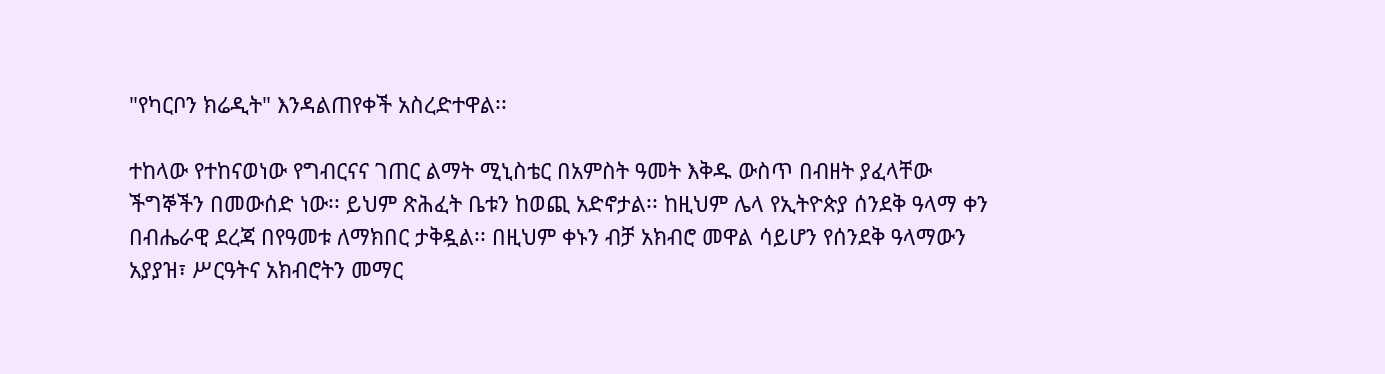"የካርቦን ክሬዲት" እንዳልጠየቀች አስረድተዋል፡፡

ተከላው የተከናወነው የግብርናና ገጠር ልማት ሚኒስቴር በአምስት ዓመት እቅዱ ውስጥ በብዘት ያፈላቸው ችግኞችን በመውሰድ ነው፡፡ ይህም ጽሕፈት ቤቱን ከወጪ አድኖታል፡፡ ከዚህም ሌላ የኢትዮጵያ ሰንደቅ ዓላማ ቀን በብሔራዊ ደረጃ በየዓመቱ ለማክበር ታቅዷል፡፡ በዚህም ቀኑን ብቻ አክብሮ መዋል ሳይሆን የሰንደቅ ዓላማውን አያያዝ፣ ሥርዓትና አክብሮትን መማር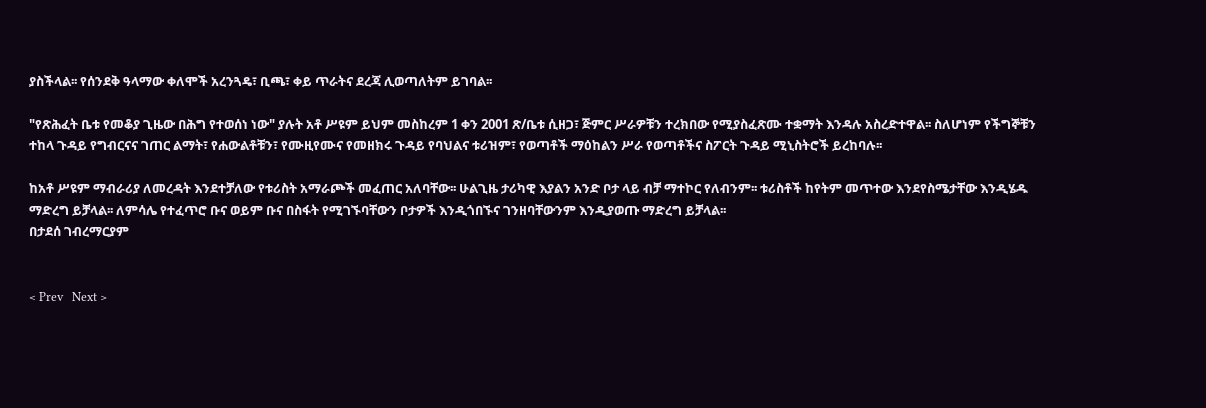ያስችላል፡፡ የሰንደቅ ዓላማው ቀለሞች አረንጓዴ፣ ቢጫ፣ ቀይ ጥራትና ደረጃ ሊወጣለትም ይገባል፡፡

"የጽሕፈት ቤቱ የመቆያ ጊዜው በሕግ የተወሰነ ነው" ያሉት አቶ ሥዩም ይህም መስከረም 1 ቀን 2001 ጽ/ቤቱ ሲዘጋ፣ ጅምር ሥራዎቹን ተረክበው የሚያስፈጽሙ ተቋማት እንዳሉ አስረድተዋል፡፡ ስለሆነም የችግኞቹን ተከላ ጉዳይ የግብርናና ገጠር ልማት፣ የሐውልቶቹን፣ የሙዚየሙና የመዘክሩ ጉዳይ የባህልና ቱሪዝም፣ የወጣቶች ማዕከልን ሥራ የወጣቶችና ስፖርት ጉዳይ ሚኒስትሮች ይረከባሉ፡፡

ከአቶ ሥዩም ማብራሪያ ለመረዳት እንደተቻለው የቱሪስት አማራጮች መፈጠር አለባቸው፡፡ ሁልጊዜ ታሪካዊ እያልን አንድ ቦታ ላይ ብቻ ማተኮር የለብንም፡፡ ቱሪስቶች ከየትም መጥተው እንደየስሜታቸው እንዲሄዱ ማድረግ ይቻላል፡፡ ለምሳሌ የተፈጥሮ ቡና ወይም ቡና በስፋት የሚገኙባቸውን ቦታዎች እንዲጎበኙና ገንዘባቸውንም እንዲያወጡ ማድረግ ይቻላል፡፡
በታደሰ ገብረማርያም


< Prev   Next >